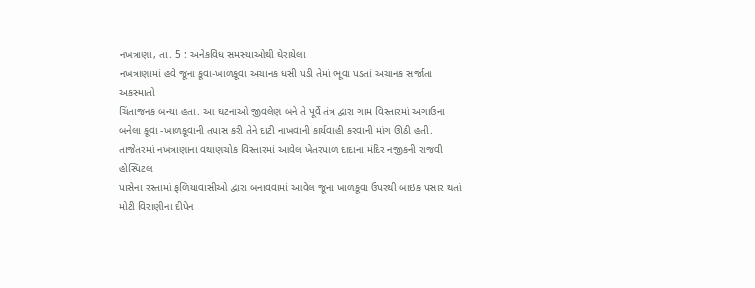નખત્રાણા, તા. 5 : અનેકવિધ સમસ્યાઓથી ઘેરાયેલા
નખત્રાણામાં હવે જૂના કૂવા-ખાળકૂવા અચાનક ધસી પડી તેમાં ભૂવા પડતાં અચાનક સર્જાતા અકસ્માતો
ચિંતાજનક બન્યા હતા. આ ઘટનાઓ જીવલેણ બને તે પૂર્વે તંત્ર દ્વારા ગામ વિસ્તારમાં અગાઉના
બનેલા કૂવા -ખાળકૂવાની તપાસ કરી તેને દાટી નાખવાની કાર્યવાહી કરવાની માંગ ઊઠી હતી.
તાજેતરમાં નખત્રાણાના વથાણચોક વિસ્તારમાં આવેલ ખેતરપાળ દાદાના મંદિર નજીકની રાજવી હોસ્પિટલ
પાસેના રસ્તામાં ફળિયાવાસીઓ દ્વારા બનાવવામાં આવેલ જૂના ખાળકૂવા ઉપરથી બાઇક પસાર થતાં
મોટી વિરાણીના દીપેન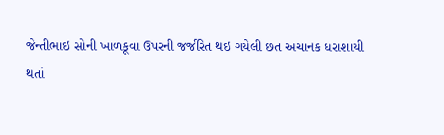જેન્તીભાઇ સોની ખાળકૂવા ઉપરની જર્જરિત થઇ ગયેલી છત અચાનક ધરાશાયી
થતાં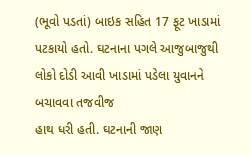(ભૂવો પડતાં) બાઇક સહિત 17 ફૂટ ખાડામાં
પટકાયો હતો. ઘટનાના પગલે આજુબાજુથી લોકો દોડી આવી ખાડામાં પડેલા યુવાનને બચાવવા તજવીજ
હાથ ધરી હતી. ઘટનાની જાણ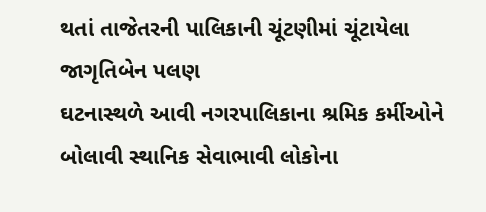થતાં તાજેતરની પાલિકાની ચૂંટણીમાં ચૂંટાયેલા જાગૃતિબેન પલણ
ઘટનાસ્થળે આવી નગરપાલિકાના શ્રમિક કર્મીઓને બોલાવી સ્થાનિક સેવાભાવી લોકોના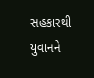સહકારથી
યુવાનને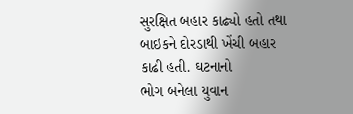સુરક્ષિત બહાર કાઢ્યો હતો તથા બાઇકને દોરડાથી ખેંચી બહાર કાઢી હતી. ઘટનાનો
ભોગ બનેલા યુવાન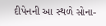દીપેનની આ સ્થળે સોના-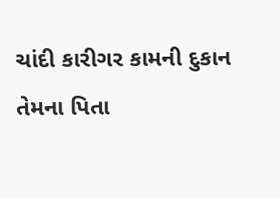ચાંદી કારીગર કામની દુકાન તેમના પિતા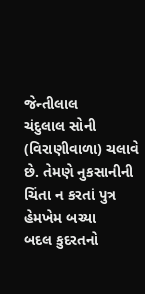જેન્તીલાલ
ચંદુલાલ સોની (વિરાણીવાળા) ચલાવે છે. તેમણે નુકસાનીની ચિંતા ન કરતાં પુત્ર હેમખેમ બચ્યા
બદલ કુદરતનો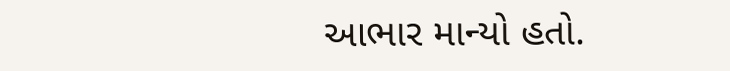આભાર માન્યો હતો.